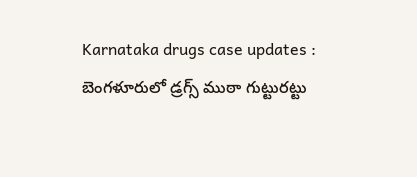Karnataka drugs case updates : బెంగళూరులో డ్రగ్స్ ముఠా గుట్టురట్టు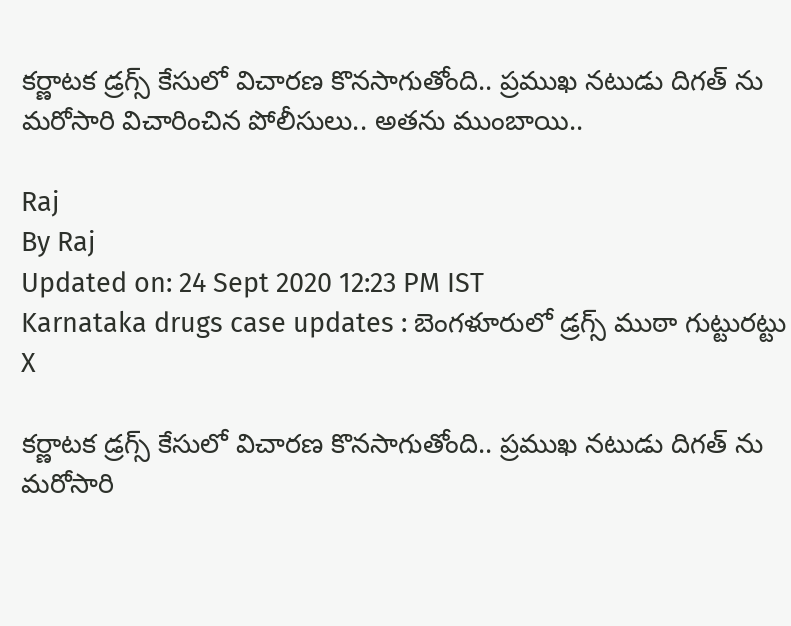కర్ణాటక డ్రగ్స్ కేసులో విచారణ కొనసాగుతోంది.. ప్రముఖ నటుడు దిగత్ ను మరోసారి విచారించిన పోలీసులు.. అతను ముంబాయి..

Raj
By Raj
Updated on: 24 Sept 2020 12:23 PM IST
Karnataka drugs case updates : బెంగళూరులో డ్రగ్స్ ముఠా గుట్టురట్టు
X

కర్ణాటక డ్రగ్స్ కేసులో విచారణ కొనసాగుతోంది.. ప్రముఖ నటుడు దిగత్ ను మరోసారి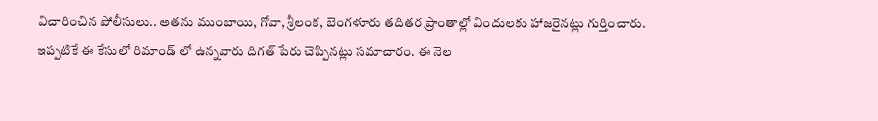విచారించిన పోలీసులు.. అతను ముంబాయి, గోవా, శ్రీలంక, బెంగళూరు తదితర ప్రాంతాల్లో విందులకు హాజరైనట్లు గుర్తించారు. ఇప్పటికే ఈ కేసులో రిమాండ్ లో ఉన్నవారు దిగత్ పేరు చెప్పినట్లు సమాచారం. ఈ నెల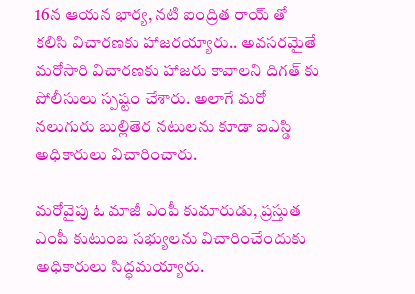16న ఆయన భార్య, నటి ఐంద్రిత రాయ్ తో కలిసి విచారణకు హాజరయ్యారు.. అవసరమైతే మరోసారి విచారణకు హాజరు కావాలని దిగత్ కు పోలీసులు స్పష్టం చేశారు. అలాగే మరో నలుగురు బుల్లితెర నటులను కూడా ఐఎస్డి అధికారులు విచారించారు.

మరోవైపు ఓ మాజీ ఎంపీ కుమారుడు, ప్రస్తుత ఎంపీ కుటుంబ సభ్యులను విచారించేందుకు అధికారులు సిద్ధమయ్యారు.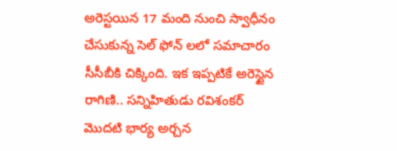అరెస్టయిన 17 మంది నుంచి స్వాధీనం చేసుకున్న సెల్ ఫోన్ లలో సమాచారం సీసీబీకి చిక్కింది. ఇక ఇప్పటికే అరెస్టైన రాగిణి.. సన్నిహితుడు రవిశంకర్ మొదటి భార్య అర్చన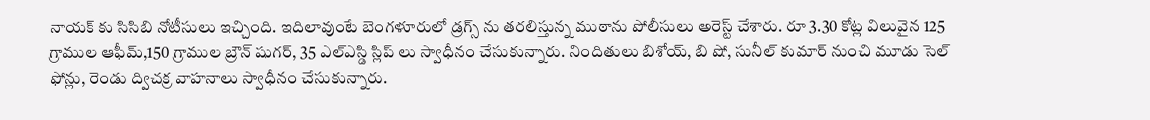నాయక్ కు సిసిబి నోటీసులు ఇచ్చింది. ఇదిలావుంటే బెంగళూరులో డ్రగ్స్ ను తరలిస్తున్న ముఠాను పోలీసులు అరెస్ట్ చేశారు. రూ 3.30 కోట్ల విలువైన 125 గ్రాముల ఆఫీమ్,150 గ్రాముల బ్రౌన్ షుగర్, 35 ఎల్ఎస్డి స్లిప్ లు స్వాధీనం చేసుకున్నారు. నిందితులు బిశోయ్, బి షో, సునీల్ కుమార్ నుంచి మూడు సెల్ ఫోన్లు, రెండు ద్విచక్ర వాహనాలు స్వాధీనం చేసుకున్నారు.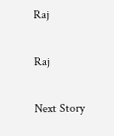Raj

Raj

Next Story